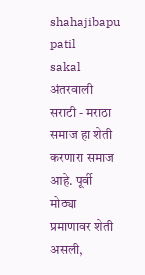shahajibapu patil
sakal
अंतरवाली सराटी - मराठा समाज हा शेती करणारा समाज आहे. पूर्वी मोठ्या प्रमाणावर शेती असली,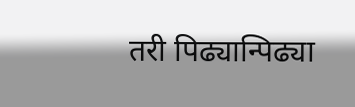तरी पिढ्यान्पिढ्या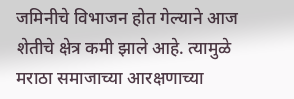जमिनीचे विभाजन होत गेल्याने आज शेतीचे क्षेत्र कमी झाले आहे. त्यामुळे मराठा समाजाच्या आरक्षणाच्या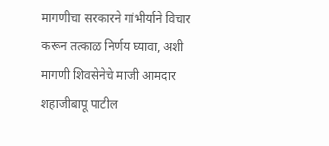मागणीचा सरकारने गांभीर्याने विचार करून तत्काळ निर्णय घ्यावा, अशी मागणी शिवसेनेचे माजी आमदार शहाजीबापू पाटील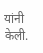यांनी केली.